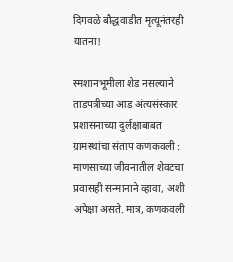दिगवळे बौद्धवाडीत मृत्यूनंतरही यातना!

स्मशानभूमीला शेड नसल्याने ताडपत्रीच्या आड अंत्यसंस्कार प्रशासनाच्या दुर्लक्षाबाबत ग्रामस्थांचा संताप कणकवली : माणसाच्या जीवनातील शेवटचा प्रवासही सन्मानाने व्हावा, अशी अपेक्षा असते. मात्र, कणकवली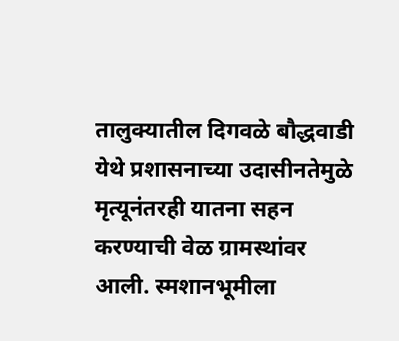तालुक्यातील दिगवळे बौद्धवाडी येथे प्रशासनाच्या उदासीनतेमुळे मृत्यूनंतरही यातना सहन करण्याची वेळ ग्रामस्थांवर आली. स्मशानभूमीला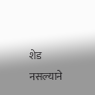शेड नसल्याने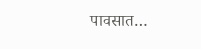पावसात…